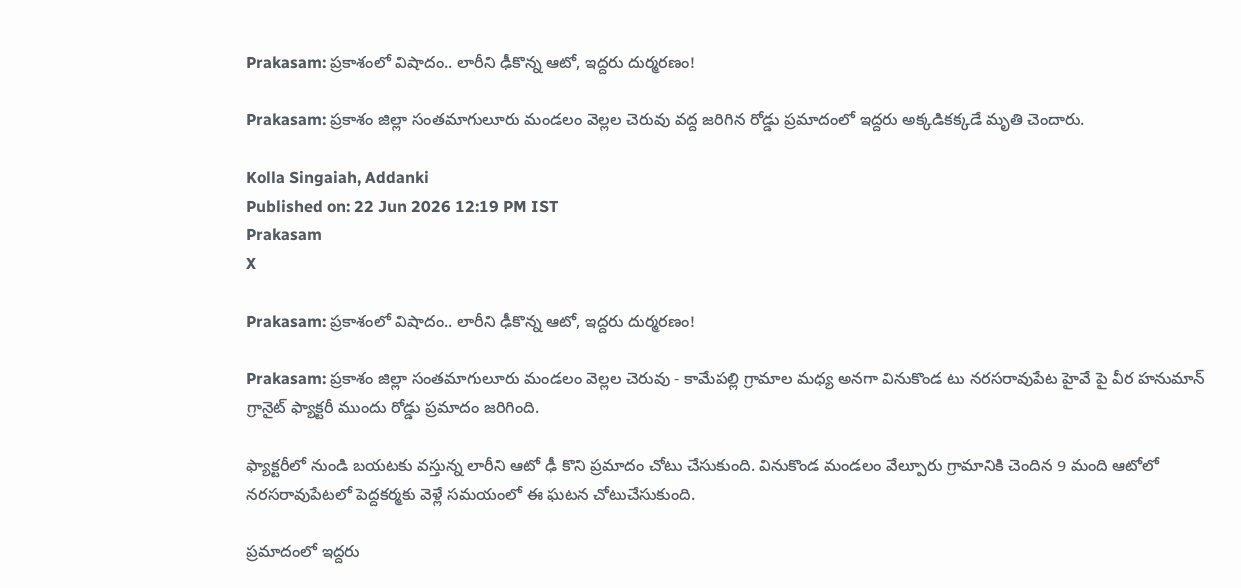Prakasam: ప్రకాశంలో విషాదం.. లారీని ఢీకొన్న ఆటో, ఇద్దరు దుర్మరణం!

Prakasam: ప్రకాశం జిల్లా సంతమాగులూరు మండలం వెల్లల చెరువు వద్ద జరిగిన రోడ్డు ప్రమాదంలో ఇద్దరు అక్కడికక్కడే మృతి చెందారు.

Kolla Singaiah, Addanki
Published on: 22 Jun 2026 12:19 PM IST
Prakasam
X

Prakasam: ప్రకాశంలో విషాదం.. లారీని ఢీకొన్న ఆటో, ఇద్దరు దుర్మరణం!

Prakasam: ప్రకాశం జిల్లా సంతమాగులూరు మండలం వెల్లల చెరువు - కామేపల్లి గ్రామాల మధ్య అనగా వినుకొండ టు నరసరావుపేట హైవే పై వీర హనుమాన్ గ్రానైట్ ఫ్యాక్టరీ ముందు రోడ్డు ప్రమాదం జరిగింది.

ఫ్యాక్టరీలో నుండి బయటకు వస్తున్న లారీని ఆటో ఢీ కొని ప్రమాదం చోటు చేసుకుంది. వినుకొండ మండలం వేల్పూరు గ్రామానికి చెందిన 9 మంది ఆటోలో నరసరావుపేటలో పెద్దకర్మకు వెళ్లే సమయంలో ఈ ఘటన చోటుచేసుకుంది.

ప్రమాదంలో ఇద్దరు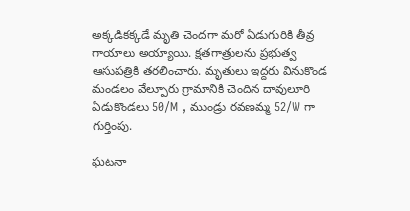అక్కడికక్కడే మృతి చెందగా మరో ఏడుగురికి తీవ్ర గాయాలు అయ్యాయి. క్షతగాత్రులను ప్రభుత్వ ఆసుపత్రికి తరలించారు. మృతులు ఇద్దరు వినుకొండ మండలం వేల్పూరు గ్రామానికి చెందిన దావులూరి ఏడుకొండలు 50/M , ముండ్రు రవణమ్మ 52/W గా గుర్తింపు.

ఘటనా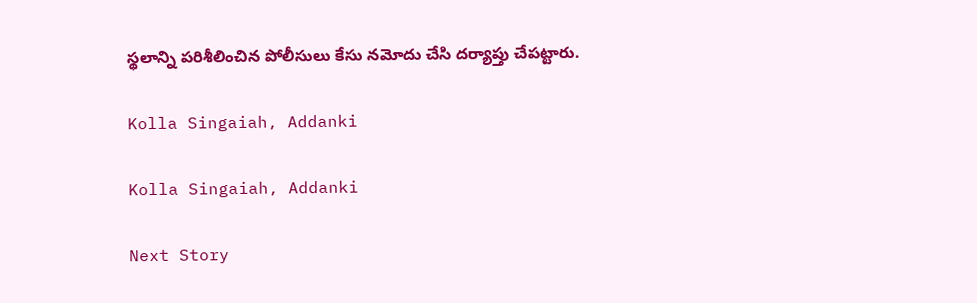స్థలాన్ని పరిశీలించిన పోలీసులు కేసు నమోదు చేసి దర్యాప్తు చేపట్టారు.

Kolla Singaiah, Addanki

Kolla Singaiah, Addanki

Next Story